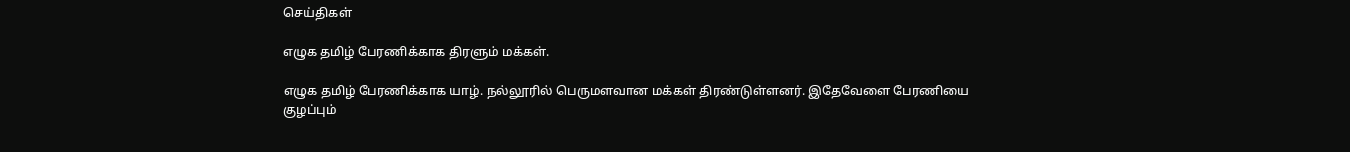செய்திகள்

எழுக தமிழ் பேரணிக்காக திரளும் மக்கள்.

எழுக தமிழ் பேரணிக்காக யாழ். நல்லூரில் பெருமளவான மக்கள் திரண்டுள்ளனர். இதேவேளை பேரணியை குழப்பும்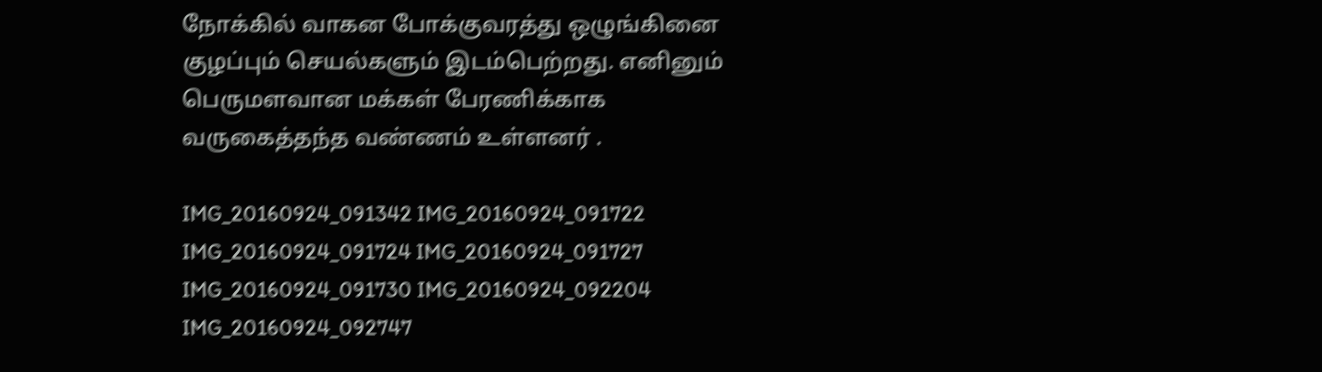நோக்கில் வாகன போக்குவரத்து ஒழுங்கினை குழப்பும் செயல்களும் இடம்பெற்றது. எனினும் பெருமளவான மக்கள் பேரணிக்காக வருகைத்தந்த வண்ணம் உள்ளனர் .

IMG_20160924_091342 IMG_20160924_091722 IMG_20160924_091724 IMG_20160924_091727 IMG_20160924_091730 IMG_20160924_092204 IMG_20160924_092747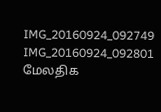IMG_20160924_092749 IMG_20160924_092801
மேலதிக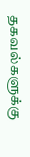தகவல்களுக்கு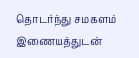தொடர்ந்து சமகளம் இணையத்துடன்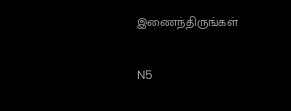இணைந்திருங்கள்

N5